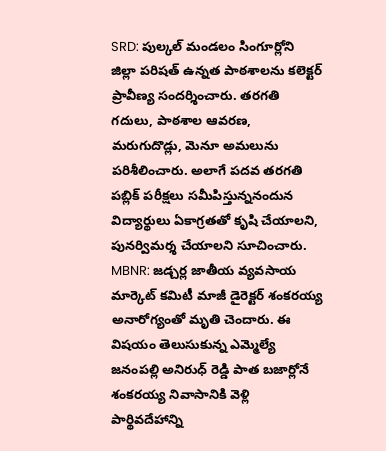SRD: పుల్కల్ మండలం సింగూర్లోని జిల్లా పరిషత్ ఉన్నత పాఠశాలను కలెక్టర్ ప్రావీణ్య సందర్శించారు. తరగతి గదులు, పాఠశాల ఆవరణ, మరుగుదొడ్లు, మెనూ అమలును పరిశీలించారు. అలాగే పదవ తరగతి పబ్లిక్ పరీక్షలు సమీపిస్తున్ననందున విద్యార్థులు ఏకాగ్రతతో కృషి చేయాలని, పునర్విమర్శ చేయాలని సూచించారు.
MBNR: జడ్చర్ల జాతీయ వ్యవసాయ మార్కెట్ కమిటీ మాజీ డైరెక్టర్ శంకరయ్య అనారోగ్యంతో మృతి చెందారు. ఈ విషయం తెలుసుకున్న ఎమ్మెల్యే జనంపల్లి అనిరుధ్ రెడ్డి పాత బజార్లోనే శంకరయ్య నివాసానికి వెళ్లి పార్థివదేహాన్ని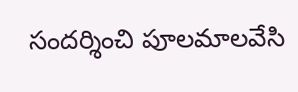సందర్శించి పూలమాలవేసి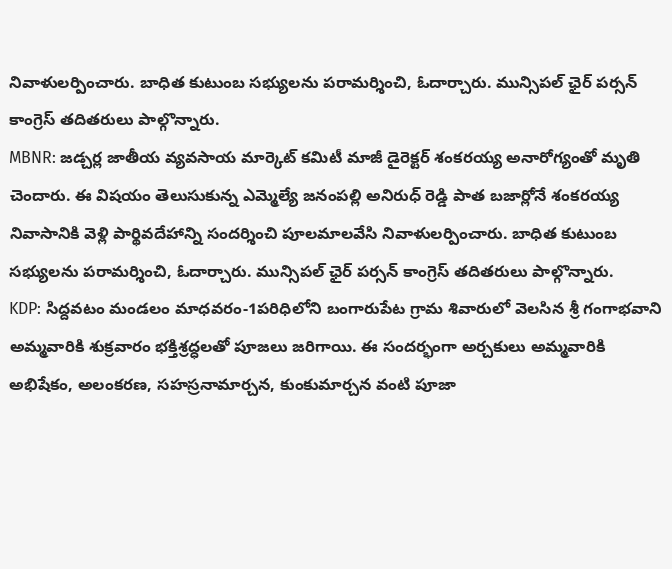నివాళులర్పించారు. బాధిత కుటుంబ సభ్యులను పరామర్శించి, ఓదార్చారు. మున్సిపల్ ఛైర్ పర్సన్ కాంగ్రెస్ తదితరులు పాల్గొన్నారు.
MBNR: జడ్చర్ల జాతీయ వ్యవసాయ మార్కెట్ కమిటీ మాజీ డైరెక్టర్ శంకరయ్య అనారోగ్యంతో మృతి చెందారు. ఈ విషయం తెలుసుకున్న ఎమ్మెల్యే జనంపల్లి అనిరుధ్ రెడ్డి పాత బజార్లోనే శంకరయ్య నివాసానికి వెళ్లి పార్థివదేహాన్ని సందర్శించి పూలమాలవేసి నివాళులర్పించారు. బాధిత కుటుంబ సభ్యులను పరామర్శించి, ఓదార్చారు. మున్సిపల్ ఛైర్ పర్సన్ కాంగ్రెస్ తదితరులు పాల్గొన్నారు.
KDP: సిద్దవటం మండలం మాధవరం-1పరిధిలోని బంగారుపేట గ్రామ శివారులో వెలసిన శ్రీ గంగాభవాని అమ్మవారికి శుక్రవారం భక్తిశ్రద్ధలతో పూజలు జరిగాయి. ఈ సందర్భంగా అర్చకులు అమ్మవారికి అభిషేకం, అలంకరణ, సహస్రనామార్చన, కుంకుమార్చన వంటి పూజా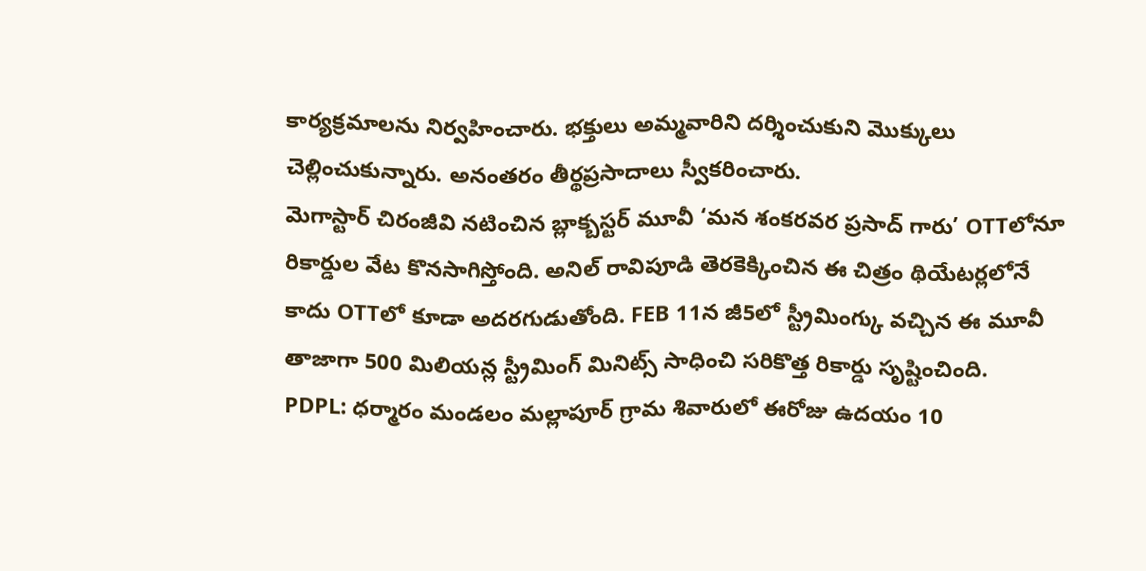కార్యక్రమాలను నిర్వహించారు. భక్తులు అమ్మవారిని దర్శించుకుని మొక్కులు చెల్లించుకున్నారు. అనంతరం తీర్థప్రసాదాలు స్వీకరించారు.
మెగాస్టార్ చిరంజీవి నటించిన బ్లాక్బస్టర్ మూవీ ‘మన శంకరవర ప్రసాద్ గారు’ OTTలోనూ రికార్డుల వేట కొనసాగిస్తోంది. అనిల్ రావిపూడి తెరకెక్కించిన ఈ చిత్రం థియేటర్లలోనే కాదు OTTలో కూడా అదరగుడుతోంది. FEB 11న జీ5లో స్ట్రీమింగ్కు వచ్చిన ఈ మూవీ తాజాగా 500 మిలియన్ల స్ట్రీమింగ్ మినిట్స్ సాధించి సరికొత్త రికార్డు సృష్టించింది.
PDPL: ధర్మారం మండలం మల్లాపూర్ గ్రామ శివారులో ఈరోజు ఉదయం 10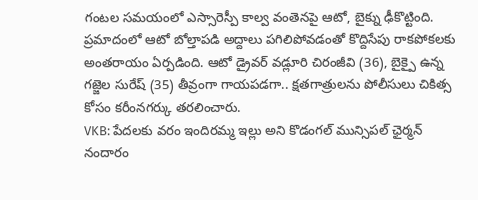గంటల సమయంలో ఎస్సారెస్పీ కాల్వ వంతెనపై ఆటో, బైక్ను ఢీకొట్టింది. ప్రమాదంలో ఆటో బోల్తాపడి అద్దాలు పగిలిపోవడంతో కొద్దిసేపు రాకపోకలకు అంతరాయం ఏర్పడింది. ఆటో డ్రైవర్ వడ్లూరి చిరంజీవి (36), బైక్పై ఉన్న గజ్జెల సురేష్ (35) తీవ్రంగా గాయపడగా.. క్షతగాత్రులను పోలీసులు చికిత్స కోసం కరీంనగర్కు తరలించారు.
VKB: పేదలకు వరం ఇందిరమ్మ ఇల్లు అని కొడంగల్ మున్సిపల్ ఛైర్మన్ నందారం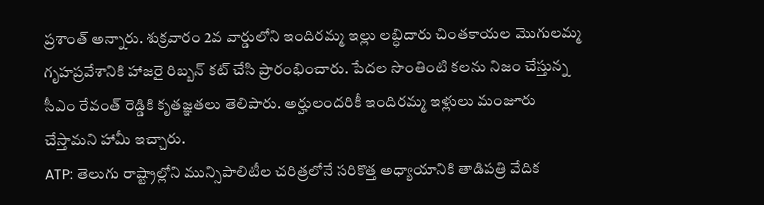ప్రశాంత్ అన్నారు. శుక్రవారం 2వ వార్డులోని ఇందిరమ్మ ఇల్లు లబ్ధిదారు చింతకాయల మొగులమ్మ గృహప్రవేశానికి హాజరై రిబ్బన్ కట్ చేసి ప్రారంభించారు. పేదల సొంతింటి కలను నిజం చేస్తున్న సీఎం రేవంత్ రెడ్డికి కృతజ్ఞతలు తెలిపారు. అర్హులందరికీ ఇందిరమ్మ ఇళ్లులు మంజూరు చేస్తామని హామీ ఇచ్చారు.
ATP: తెలుగు రాష్ట్రాల్లోని మున్సిపాలిటీల చరిత్రలోనే సరికొత్త అధ్యాయానికి తాడిపత్రి వేదిక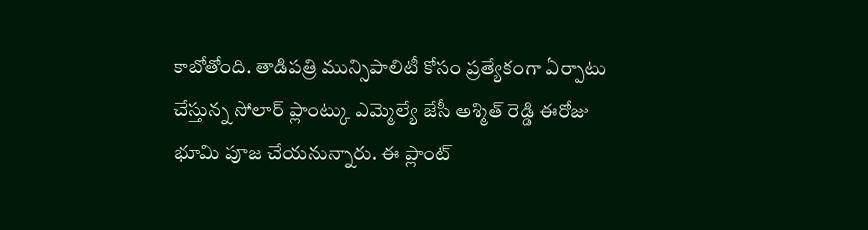కాబోతోంది. తాడిపత్రి మున్సిపాలిటీ కోసం ప్రత్యేకంగా ఏర్పాటు చేస్తున్న సోలార్ ప్లాంట్కు ఎమ్మెల్యే జేసీ అశ్మిత్ రెడ్డి ఈరోజు భూమి పూజ చేయనున్నారు. ఈ ప్లాంట్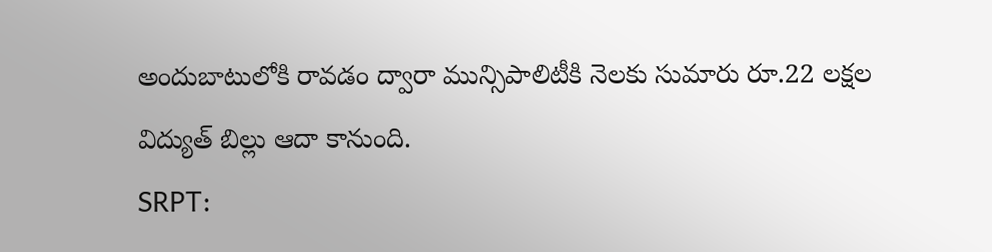అందుబాటులోకి రావడం ద్వారా మున్సిపాలిటీకి నెలకు సుమారు రూ.22 లక్షల విద్యుత్ బిల్లు ఆదా కానుంది.
SRPT: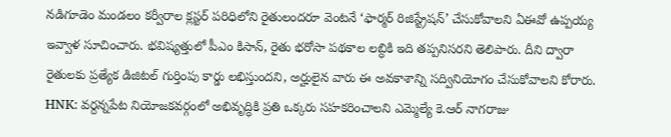నడిగూడెం మండలం కర్వీరాల క్లస్టర్ పరిధిలోని రైతులందరూ వెంటనే ‘ఫార్మర్ రిజిస్ట్రేషన్’ చేసుకోవాలని ఏఈవో ఉప్పయ్య ఇవ్వాళ సూచించారు. భవిష్యత్తులో పీఎం కిసాన్, రైతు భరోసా పథకాల లబ్ధికి ఇది తప్పనిసరని తెలిపారు. దీని ద్వారా రైతులకు ప్రత్యేక డిజిటల్ గుర్తింపు కార్డు లభిస్తుందని, అర్హులైన వారు ఈ అవకాశాన్ని సద్వినియోగం చేసుకోవాలని కోరారు.
HNK: వర్దన్నపేట నియోజకవర్గంలో అభివృద్ధికి ప్రతి ఒక్కరు సహకరించాలని ఎమ్మెల్యే కె.ఆర్ నాగరాజు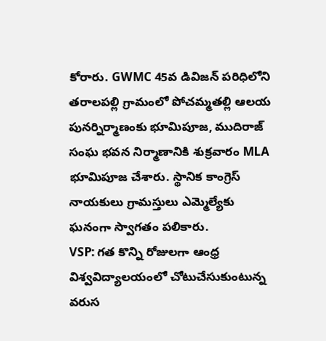కోరారు. GWMC 45వ డివిజన్ పరిధిలోని తరాలపల్లి గ్రామంలో పోచమ్మతల్లి ఆలయ పునర్నిర్మాణంకు భూమిపూజ, ముదిరాజ్ సంఘ భవన నిర్మాణానికి శుక్రవారం MLA భూమిపూజ చేశారు. స్థానిక కాంగ్రెస్ నాయకులు గ్రామస్తులు ఎమ్మెల్యేకు ఘనంగా స్వాగతం పలికారు.
VSP: గత కొన్ని రోజులగా ఆంధ్ర విశ్వవిద్యాలయంలో చోటుచేసుకుంటున్న వరుస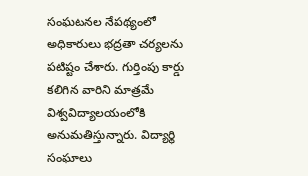సంఘటనల నేపథ్యంలో అధికారులు భద్రతా చర్యలను పటిష్టం చేశారు. గుర్తింపు కార్డు కలిగిన వారిని మాత్రమే విశ్వవిద్యాలయంలోకి అనుమతిస్తున్నారు. విద్యార్థి సంఘాలు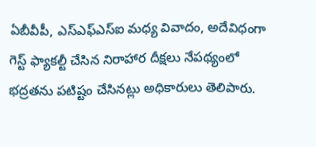ఏబీవీపీ, ఎస్ఎఫ్ఎస్ఐ మధ్య వివాదం, అదేవిధంగా గెస్ట్ ఫ్యాకల్టీ చేసిన నిరాహార దీక్షలు నేపథ్యంలో భద్రతను పటిష్టం చేసినట్లు అధికారులు తెలిపారు.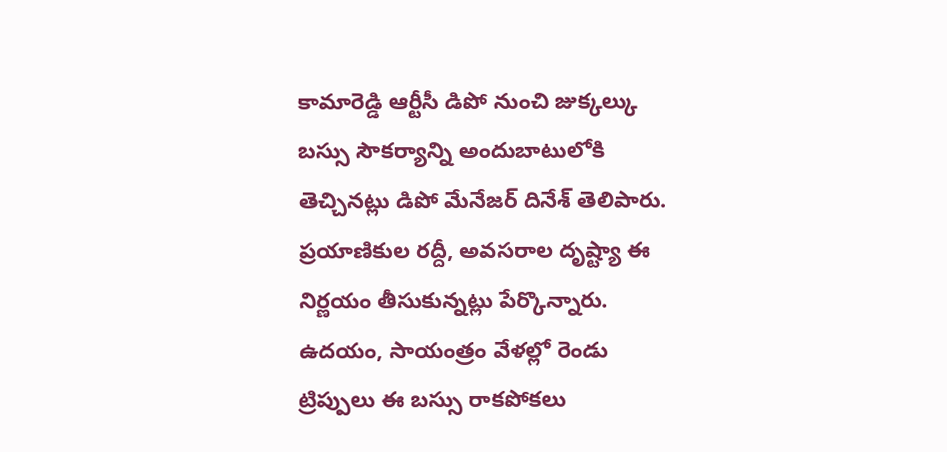కామారెడ్డి ఆర్టీసీ డిపో నుంచి జుక్కల్కు బస్సు సౌకర్యాన్ని అందుబాటులోకి తెచ్చినట్లు డిపో మేనేజర్ దినేశ్ తెలిపారు. ప్రయాణికుల రద్దీ, అవసరాల దృష్ట్యా ఈ నిర్ణయం తీసుకున్నట్లు పేర్కొన్నారు. ఉదయం, సాయంత్రం వేళల్లో రెండు ట్రిప్పులు ఈ బస్సు రాకపోకలు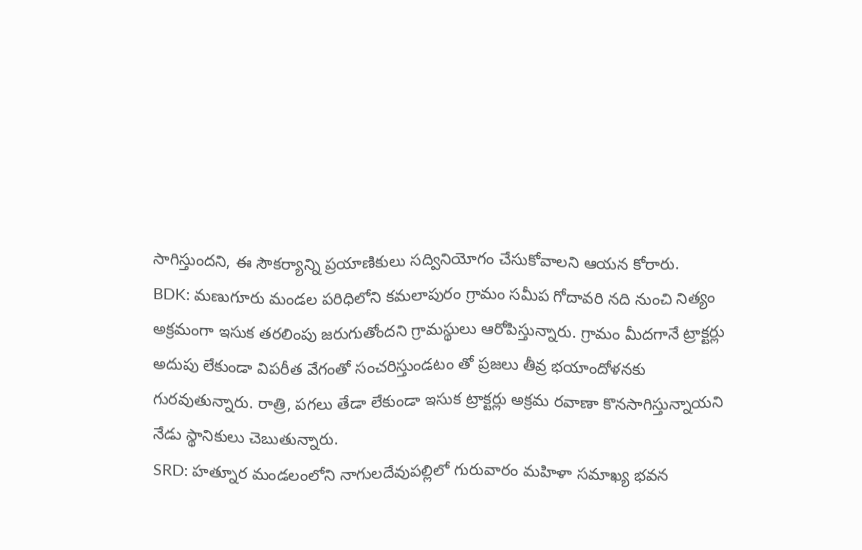సాగిస్తుందని, ఈ సౌకర్యాన్ని ప్రయాణికులు సద్వినియోగం చేసుకోవాలని ఆయన కోరారు.
BDK: మణుగూరు మండల పరిధిలోని కమలాపురం గ్రామం సమీప గోదావరి నది నుంచి నిత్యం అక్రమంగా ఇసుక తరలింపు జరుగుతోందని గ్రామస్థులు ఆరోపిస్తున్నారు. గ్రామం మీదగానే ట్రాక్టర్లు అదుపు లేకుండా విపరీత వేగంతో సంచరిస్తుండటం తో ప్రజలు తీవ్ర భయాందోళనకు గురవుతున్నారు. రాత్రి, పగలు తేడా లేకుండా ఇసుక ట్రాక్టర్లు అక్రమ రవాణా కొనసాగిస్తున్నాయని నేడు స్థానికులు చెబుతున్నారు.
SRD: హత్నూర మండలంలోని నాగులదేవుపల్లిలో గురువారం మహిళా సమాఖ్య భవన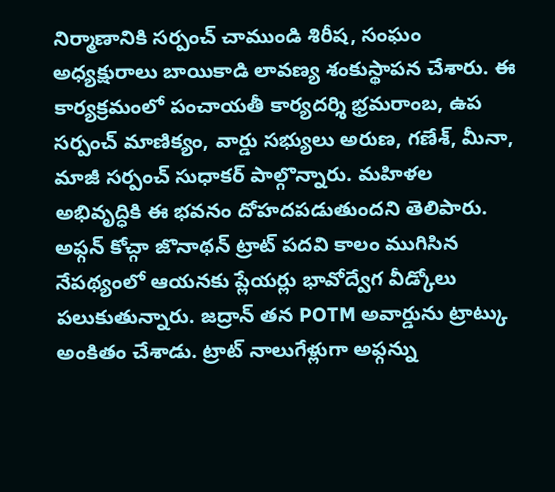నిర్మాణానికి సర్పంచ్ చాముండి శిరీష, సంఘం అధ్యక్షురాలు బాయికాడి లావణ్య శంకుస్థాపన చేశారు. ఈ కార్యక్రమంలో పంచాయతీ కార్యదర్శి భ్రమరాంబ, ఉప సర్పంచ్ మాణిక్యం, వార్డు సభ్యులు అరుణ, గణేశ్, మీనా, మాజీ సర్పంచ్ సుధాకర్ పాల్గొన్నారు. మహిళల అభివృద్ధికి ఈ భవనం దోహదపడుతుందని తెలిపారు.
అఫ్గన్ కోచ్గా జొనాథన్ ట్రాట్ పదవి కాలం ముగిసిన నేపథ్యంలో ఆయనకు ప్లేయర్లు భావోద్వేగ వీడ్కోలు పలుకుతున్నారు. జద్రాన్ తన POTM అవార్డును ట్రాట్కు అంకితం చేశాడు. ట్రాట్ నాలుగేళ్లుగా అఫ్గన్ను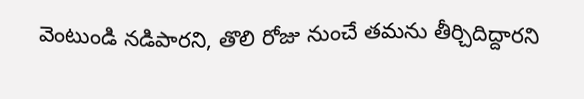వెంటుండి నడిపారని, తొలి రోజు నుంచే తమను తీర్చిదిద్దారని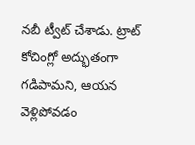నబీ ట్వీట్ చేశాడు. ట్రాట్ కోచింగ్లో అద్భుతంగా గడిపామని, ఆయన వెళ్లిపోవడం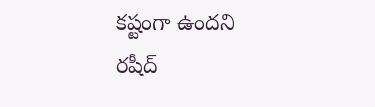కష్టంగా ఉందని రషీద్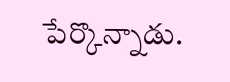పేర్కొన్నాడు.